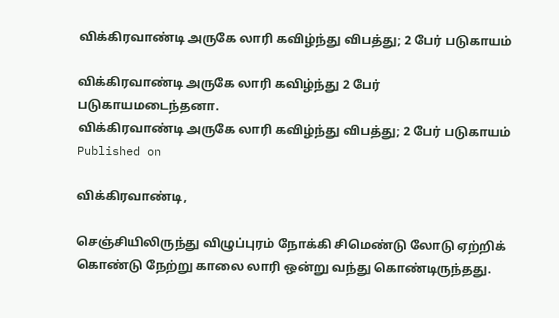விக்கிரவாண்டி அருகே லாரி கவிழ்ந்து விபத்து; 2 பேர் படுகாயம்

விக்கிரவாண்டி அருகே லாரி கவிழ்ந்து 2 பேர் படுகாயமடைந்தனா.
விக்கிரவாண்டி அருகே லாரி கவிழ்ந்து விபத்து; 2 பேர் படுகாயம்
Published on

விக்கிரவாண்டி,

செஞ்சியிலிருந்து விழுப்புரம் நோக்கி சிமெண்டு லோடு ஏற்றிக் கொண்டு நேற்று காலை லாரி ஒன்று வந்து கொண்டிருந்தது.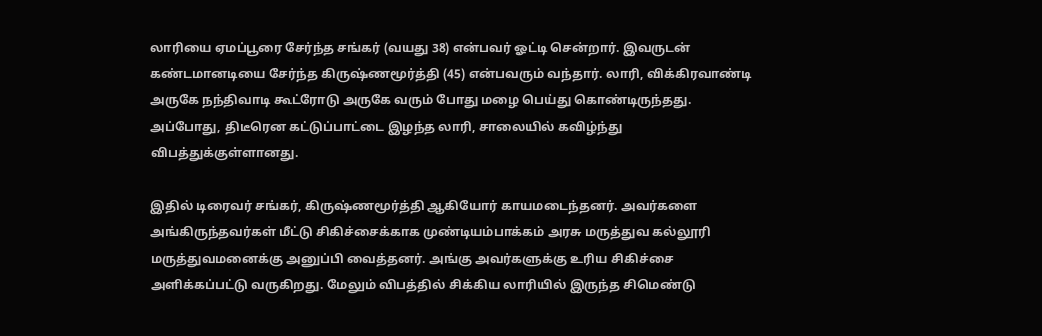லாரியை ஏமப்பூரை சேர்ந்த சங்கர் (வயது 38) என்பவர் ஓட்டி சென்றார். இவருடன் கண்டமானடியை சேர்ந்த கிருஷ்ணமூர்த்தி (45) என்பவரும் வந்தார். லாரி, விக்கிரவாண்டி அருகே நந்திவாடி கூட்ரோடு அருகே வரும் போது மழை பெய்து கொண்டிருந்தது. அப்போது, திடீரென கட்டுப்பாட்டை இழந்த லாரி, சாலையில் கவிழ்ந்து விபத்துக்குள்ளானது.

இதில் டிரைவர் சங்கர், கிருஷ்ணமூர்த்தி ஆகியோர் காயமடைந்தனர். அவர்களை அங்கிருந்தவர்கள் மீட்டு சிகிச்சைக்காக முண்டியம்பாக்கம் அரசு மருத்துவ கல்லூரி மருத்துவமனைக்கு அனுப்பி வைத்தனர். அங்கு அவர்களுக்கு உரிய சிகிச்சை அளிக்கப்பட்டு வருகிறது. மேலும் விபத்தில் சிக்கிய லாரியில் இருந்த சிமெண்டு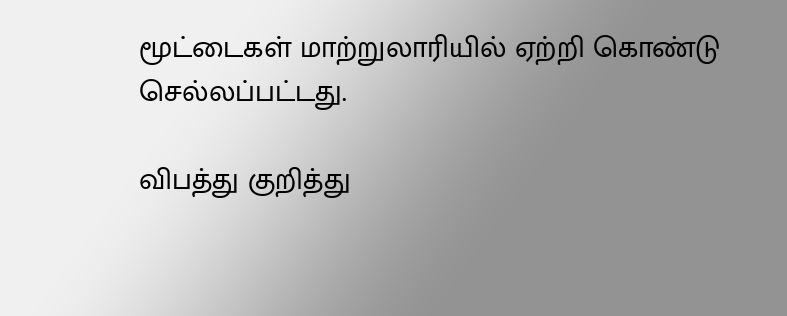மூட்டைகள் மாற்றுலாரியில் ஏற்றி கொண்டு செல்லப்பட்டது.

விபத்து குறித்து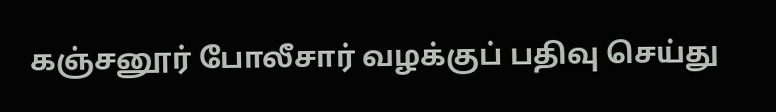கஞ்சனூர் போலீசார் வழக்குப் பதிவு செய்து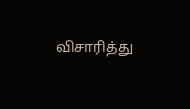விசாரித்து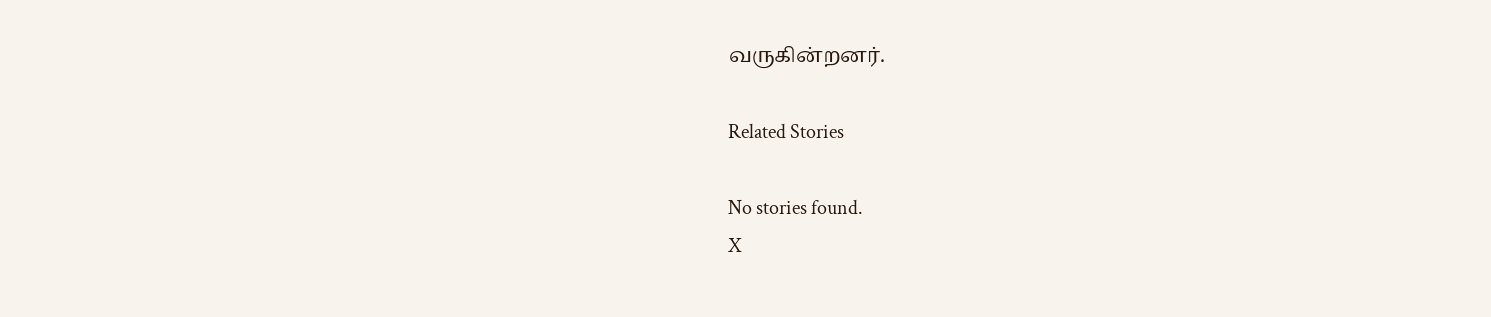வருகின்றனர்.

Related Stories

No stories found.
X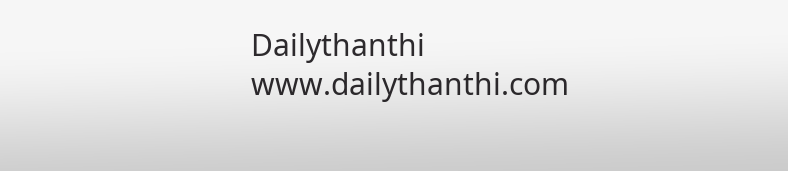Dailythanthi
www.dailythanthi.com